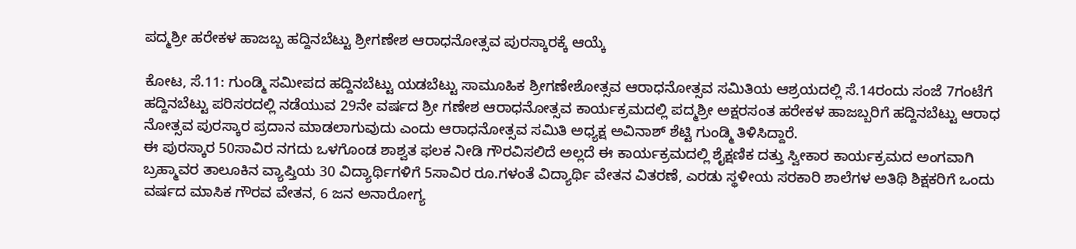ಪದ್ಮಶ್ರೀ ಹರೇಕಳ ಹಾಜಬ್ಬ ಹದ್ದಿನಬೆಟ್ಟು ಶ್ರೀಗಣೇಶ ಆರಾಧನೋತ್ಸವ ಪುರಸ್ಕಾರಕ್ಕೆ ಆಯ್ಕೆ

ಕೋಟ, ಸೆ.11: ಗುಂಡ್ಮಿ ಸಮೀಪದ ಹದ್ದಿನಬೆಟ್ಟು ಯಡಬೆಟ್ಟು ಸಾಮೂಹಿಕ ಶ್ರೀಗಣೇಶೋತ್ಸವ ಆರಾಧನೋತ್ಸವ ಸಮಿತಿಯ ಆಶ್ರಯದಲ್ಲಿ ಸೆ.14ರಂದು ಸಂಜೆ 7ಗಂಟೆಗೆ ಹದ್ದಿನಬೆಟ್ಟು ಪರಿಸರದಲ್ಲಿ ನಡೆಯುವ 29ನೇ ವರ್ಷದ ಶ್ರೀ ಗಣೇಶ ಆರಾಧನೋತ್ಸವ ಕಾರ್ಯಕ್ರಮದಲ್ಲಿ ಪದ್ಮಶ್ರೀ ಅಕ್ಷರಸಂತ ಹರೇಕಳ ಹಾಜಬ್ಬರಿಗೆ ಹದ್ದಿನಬೆಟ್ಟು ಆರಾಧ ನೋತ್ಸವ ಪುರಸ್ಕಾರ ಪ್ರದಾನ ಮಾಡಲಾಗುವುದು ಎಂದು ಆರಾಧನೋತ್ಸವ ಸಮಿತಿ ಅಧ್ಯಕ್ಷ ಅವಿನಾಶ್ ಶೆಟ್ಟಿ ಗುಂಡ್ಮಿ ತಿಳಿಸಿದ್ದಾರೆ.
ಈ ಪುರಸ್ಕಾರ 50ಸಾವಿರ ನಗದು ಒಳಗೊಂಡ ಶಾಶ್ವತ ಫಲಕ ನೀಡಿ ಗೌರವಿಸಲಿದೆ ಅಲ್ಲದೆ ಈ ಕಾರ್ಯಕ್ರಮದಲ್ಲಿ ಶೈಕ್ಷಣಿಕ ದತ್ತು ಸ್ವೀಕಾರ ಕಾರ್ಯಕ್ರಮದ ಅಂಗವಾಗಿ ಬ್ರಹ್ಮಾವರ ತಾಲೂಕಿನ ವ್ಯಾಪ್ತಿಯ 30 ವಿದ್ಯಾರ್ಥಿಗಳಿಗೆ 5ಸಾವಿರ ರೂ.ಗಳಂತೆ ವಿದ್ಯಾರ್ಥಿ ವೇತನ ವಿತರಣೆ, ಎರಡು ಸ್ಥಳೀಯ ಸರಕಾರಿ ಶಾಲೆಗಳ ಅತಿಥಿ ಶಿಕ್ಷಕರಿಗೆ ಒಂದು ವರ್ಷದ ಮಾಸಿಕ ಗೌರವ ವೇತನ, 6 ಜನ ಅನಾರೋಗ್ಯ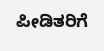ಪೀಡಿತರಿಗೆ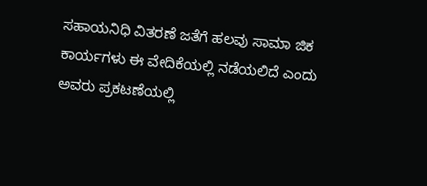ಸಹಾಯನಿಧಿ ವಿತರಣೆ ಜತೆಗೆ ಹಲವು ಸಾಮಾ ಜಿಕ ಕಾರ್ಯಗಳು ಈ ವೇದಿಕೆಯಲ್ಲಿ ನಡೆಯಲಿದೆ ಎಂದು ಅವರು ಪ್ರಕಟಣೆಯಲ್ಲಿ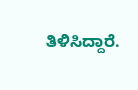ತಿಳಿಸಿದ್ದಾರೆ.